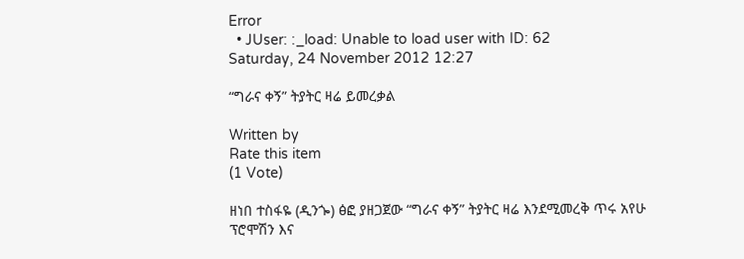Error
  • JUser: :_load: Unable to load user with ID: 62
Saturday, 24 November 2012 12:27

“ግራና ቀኝ” ትያትር ዛሬ ይመረቃል

Written by
Rate this item
(1 Vote)

ዘነበ ተስፋዬ (ዲንጐ) ፅፎ ያዘጋጀው “ግራና ቀኝ” ትያትር ዛሬ እንደሚመረቅ ጥሩ አየሁ ፕሮሞሽን እና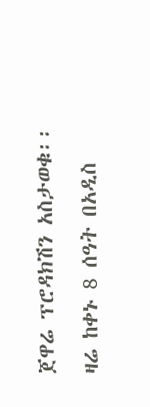ጀዋሬ ፕሮዳክሽን አስታወቁ፡፡ ዛሬ ከቀኑ 8 ሰዓት በአዲስ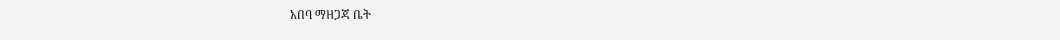አበባ ማዘጋጃ ቤት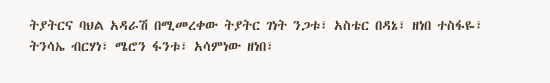ትያትርና ባህል አዳራሽ በሚመረቀው ትያትር ገነት ንጋቱ፣ አስቴር በዳኔ፣ ዘነበ ተስፋዬ፣ ትንሳኤ ብርሃነ፣ ሜሮን ፋንቱ፣ አሳምነው ዘነበ፣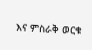እና ምስራቅ ወርቁ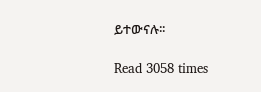ይተውናሉ፡፡

Read 3058 times